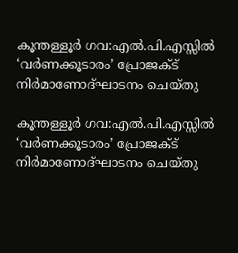കൂന്തള്ളൂർ ഗവ:എൽ.പി.എസ്സിൽ ‘വർണക്കൂടാരം’ പ്രോജക്ട്  നിർമാണോദ്ഘാടനം ചെയ്തു

കൂന്തള്ളൂർ ഗവ:എൽ.പി.എസ്സിൽ ‘വർണക്കൂടാരം’ പ്രോജക്ട് നിർമാണോദ്ഘാടനം ചെയ്തു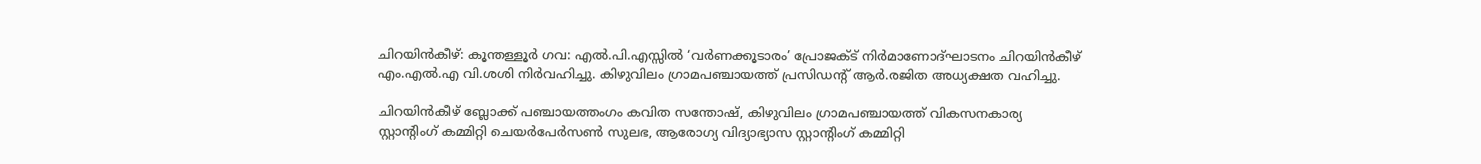ചിറയിൻകീഴ്: കൂന്തള്ളൂർ ഗവ: എൽ.പി.എസ്സിൽ ‘വർണക്കൂടാരം’ പ്രോജക്ട് നിർമാണോദ്ഘാടനം ചിറയിൻകീഴ് എം.എൽ.എ വി.ശശി നിർവഹിച്ചു. കിഴുവിലം ഗ്രാമപഞ്ചായത്ത് പ്രസിഡന്റ് ആർ.രജിത അധ്യക്ഷത വഹിച്ചു.

ചിറയിൻകീഴ് ബ്ലോക്ക് പഞ്ചായത്തംഗം കവിത സന്തോഷ്, കിഴുവിലം ഗ്രാമപഞ്ചായത്ത് വികസനകാര്യ സ്റ്റാന്റിംഗ് കമ്മിറ്റി ചെയർപേർസൺ സുലഭ, ആരോഗ്യ വിദ്യാഭ്യാസ സ്റ്റാന്റിംഗ് കമ്മിറ്റി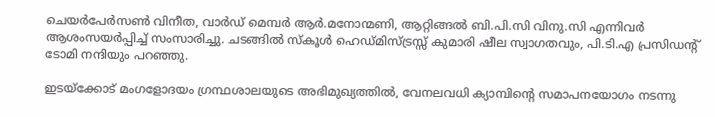ചെയർപേർസൺ വിനീത, വാർഡ് മെമ്പർ ആർ.മനോന്മണി, ആറ്റിങ്ങൽ ബി.പി.സി വിനു.സി എന്നിവർ ആശംസയർപ്പിച്ച് സംസാരിച്ചു. ചടങ്ങിൽ സ്കൂൾ ഹെഡ്മിസ്ട്രസ്സ് കുമാരി ഷീല സ്വാഗതവും, പി.ടി.എ പ്രസിഡന്റ് ടോമി നന്ദിയും പറഞ്ഞു.

ഇടയ്ക്കോട് മംഗളോദയം ഗ്രന്ഥശാലയുടെ അഭിമുഖ്യത്തിൽ, വേനലവധി ക്യാമ്പിന്റെ സമാപനയോഗം നടന്നു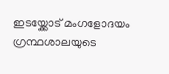ഇടയ്ക്കോട് മംഗളോദയം ഗ്രന്ഥശാലയുടെ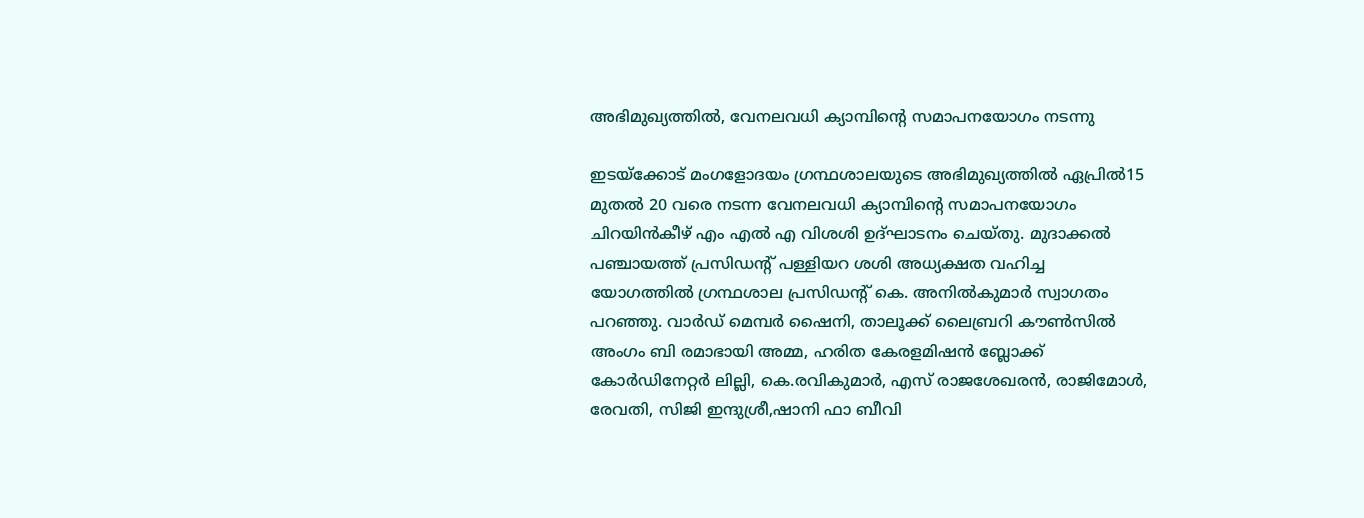അഭിമുഖ്യത്തിൽ, വേനലവധി ക്യാമ്പിന്റെ സമാപനയോഗം നടന്നു

ഇടയ്ക്കോട് മംഗളോദയം ഗ്രന്ഥശാലയുടെ അഭിമുഖ്യത്തിൽ ഏപ്രിൽ15 മുതൽ 20 വരെ നടന്ന വേനലവധി ക്യാമ്പിന്റെ സമാപനയോഗം ചിറയിൻകീഴ് എം എൽ എ വിശശി ഉദ്ഘാടനം ചെയ്തു. മുദാക്കൽ പഞ്ചായത്ത് പ്രസിഡന്റ് പള്ളിയറ ശശി അധ്യക്ഷത വഹിച്ച യോഗത്തിൽ ഗ്രന്ഥശാല പ്രസിഡന്റ്‌ കെ. അനിൽകുമാർ സ്വാഗതം പറഞ്ഞു. വാർഡ് മെമ്പർ ഷൈനി, താലൂക്ക് ലൈബ്രറി കൗൺസിൽ അംഗം ബി രമാഭായി അമ്മ, ഹരിത കേരളമിഷൻ ബ്ലോക്ക് കോർഡിനേറ്റർ ലില്ലി, കെ.രവികുമാർ, എസ് രാജശേഖരൻ, രാജിമോൾ, രേവതി, സിജി ഇന്ദുശ്രീ,ഷാനി ഫാ ബീവി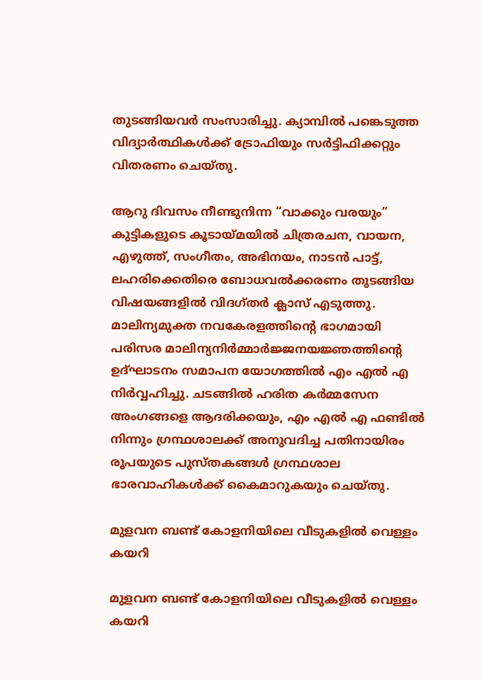തുടങ്ങിയവർ സംസാരിച്ചു. ക്യാമ്പിൽ പങ്കെടുത്ത വിദ്യാർത്ഥികൾക്ക് ട്രോഫിയും സർട്ടിഫിക്കറ്റും വിതരണം ചെയ്തു.

ആറു ദിവസം നീണ്ടുനിന്ന “വാക്കും വരയും” കുട്ടികളുടെ കൂടായ്മയിൽ ചിത്രരചന, വായന, എഴുത്ത്, സംഗീതം, അഭിനയം, നാടൻ പാട്ട്, ലഹരിക്കെതിരെ ബോധവൽക്കരണം തുടങ്ങിയ വിഷയങ്ങളിൽ വിദഗ്തർ ക്ലാസ് എടുത്തു. മാലിന്യമുക്ത നവകേരളത്തിന്റെ ഭാഗമായി പരിസര മാലിന്യനിർമ്മാർജ്ജനയജ്ഞത്തിന്റെ ഉദ്ഘാടനം സമാപന യോഗത്തിൽ എം എൽ എ നിർവ്വഹിച്ചു. ചടങ്ങിൽ ഹരിത കർമ്മസേന അംഗങ്ങളെ ആദരിക്കയും, എം എൽ എ ഫണ്ടിൽ നിന്നും ഗ്രന്ഥശാലക്ക് അനുവദിച്ച പതിനായിരം രൂപയുടെ പുസ്തകങ്ങൾ ഗ്രന്ഥശാല ഭാരവാഹികൾക്ക് കൈമാറുകയും ചെയ്തു.

മുളവന ബണ്ട് കോളനിയിലെ വീടുകളിൽ വെള്ളം കയറി

മുളവന ബണ്ട് കോളനിയിലെ വീടുകളിൽ വെള്ളം കയറി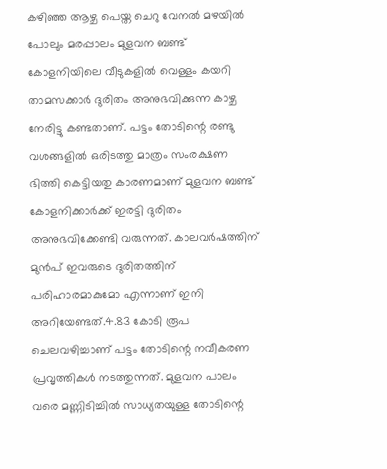കഴിഞ്ഞ ആഴ്ച പെയ്ത ചെറു വേനൽ മഴയിൽ പോലും മരപ്പാലം മുളവന ബണ്ട് കോളനിയിലെ വീടുകളിൽ വെള്ളം കയറി താമസക്കാർ ദുരിതം അനുഭവിക്കുന്ന കാഴ്ച നേരിട്ടു കണ്ടതാണ്. പട്ടം തോടിന്റെ രണ്ടു വശങ്ങളിൽ ഒരിടത്തു മാത്രം സംരക്ഷണ ഭിത്തി കെട്ടിയതു കാരണമാണ് മുളവന ബണ്ട് കോളനിക്കാർക്ക് ഇരട്ടി ദുരിതം അനുഭവിക്കേണ്ടി വരുന്നത്. കാലവർഷത്തിന് മുൻപ് ഇവരുടെ ദുരിതത്തിന് പരിഹാരമാകുമോ എന്നാണ് ഇനി അറിയേണ്ടത്.4.83 കോടി രൂപ ചെലവഴിച്ചാണ് പട്ടം തോടിന്റെ നവീകരണ പ്രവൃത്തികൾ നടത്തുന്നത്. മുളവന പാലം വരെ മണ്ണിടിച്ചിൽ സാധ്യതയുള്ള തോടിന്റെ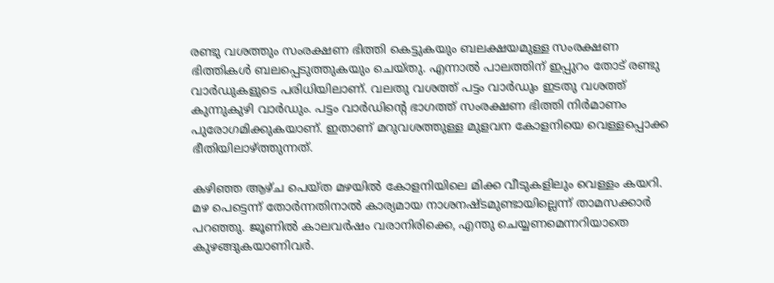രണ്ടു വശത്തും സംരക്ഷണ ഭിത്തി കെട്ടുകയും ബലക്ഷയമുള്ള സംരക്ഷണ ഭിത്തികൾ ബലപ്പെടുത്തുകയും ചെയ്തു. എന്നാൽ പാലത്തിന് ഇപ്പുറം തോട് രണ്ടു വാർഡുകളുടെ പരിധിയിലാണ്. വലതു വശത്ത് പട്ടം വാർഡും ഇടതു വശത്ത് കുന്നുകുഴി വാർഡും. പട്ടം വാർഡിന്റെ ഭാഗത്ത് സംരക്ഷണ ഭിത്തി നിർമാണം പുരോഗമിക്കുകയാണ്. ഇതാണ് മറുവശത്തുള്ള മുളവന കോളനിയെ വെള്ളപ്പൊക്ക ഭീതിയിലാഴ്ത്തുന്നത്.

കഴിഞ്ഞ ആഴ്ച പെയ്ത മഴയിൽ കോളനിയിലെ മിക്ക വീടുകളിലും വെള്ളം കയറി. മഴ പെട്ടെന്ന് തോർന്നതിനാൽ കാര്യമായ നാശനഷ്ടമുണ്ടായില്ലെന്ന് താമസക്കാർ പറഞ്ഞു. ജൂണിൽ കാലവർഷം വരാനിരിക്കെ, എന്തു ചെയ്യണമെന്നറിയാതെ കുഴങ്ങുകയാണിവർ.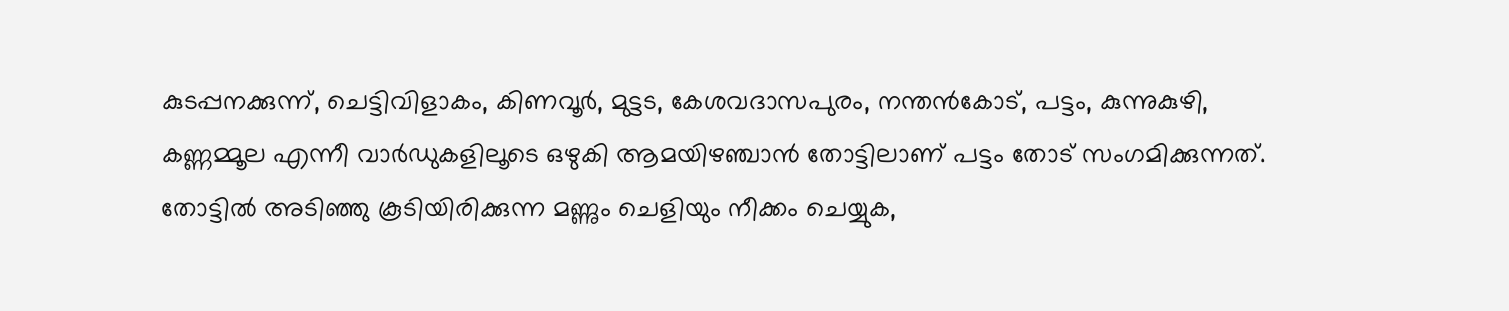കുടപ്പനക്കുന്ന്, ചെട്ടിവിളാകം, കിണവൂർ, മുട്ടട, കേശവദാസപുരം, നന്തൻകോട്, പട്ടം, കുന്നുകുഴി, കണ്ണമ്മൂല എന്നീ വാർഡുകളിലൂടെ ഒഴുകി ആമയിഴഞ്ചാൻ തോട്ടിലാണ് പട്ടം തോട് സംഗമിക്കുന്നത്. തോട്ടിൽ അടിഞ്ഞു കൂടിയിരിക്കുന്ന മണ്ണും ചെളിയും നീക്കം ചെയ്യുക,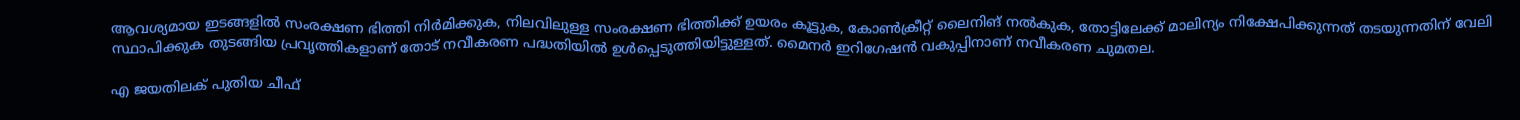ആവശ്യമായ ഇടങ്ങളിൽ സംരക്ഷണ ഭിത്തി നിർമിക്കുക, നിലവിലുള്ള സംരക്ഷണ ഭിത്തിക്ക് ഉയരം കൂട്ടുക, കോൺക്രീറ്റ് ലൈനിങ് നൽകുക, തോട്ടിലേക്ക് മാലിന്യം നിക്ഷേപിക്കുന്നത് തടയുന്നതിന് വേലി സ്ഥാപിക്കുക തുടങ്ങിയ പ്രവൃത്തികളാണ് തോട് നവീകരണ പദ്ധതിയിൽ ഉൾപ്പെടുത്തിയിട്ടുള്ളത്. മൈനർ ഇറിഗേഷൻ വകുപ്പിനാണ് നവീകരണ ചുമതല.

എ ജയതിലക് പുതിയ ചീഫ്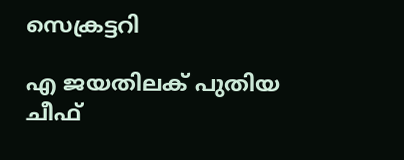സെക്രട്ടറി

എ ജയതിലക് പുതിയ ചീഫ്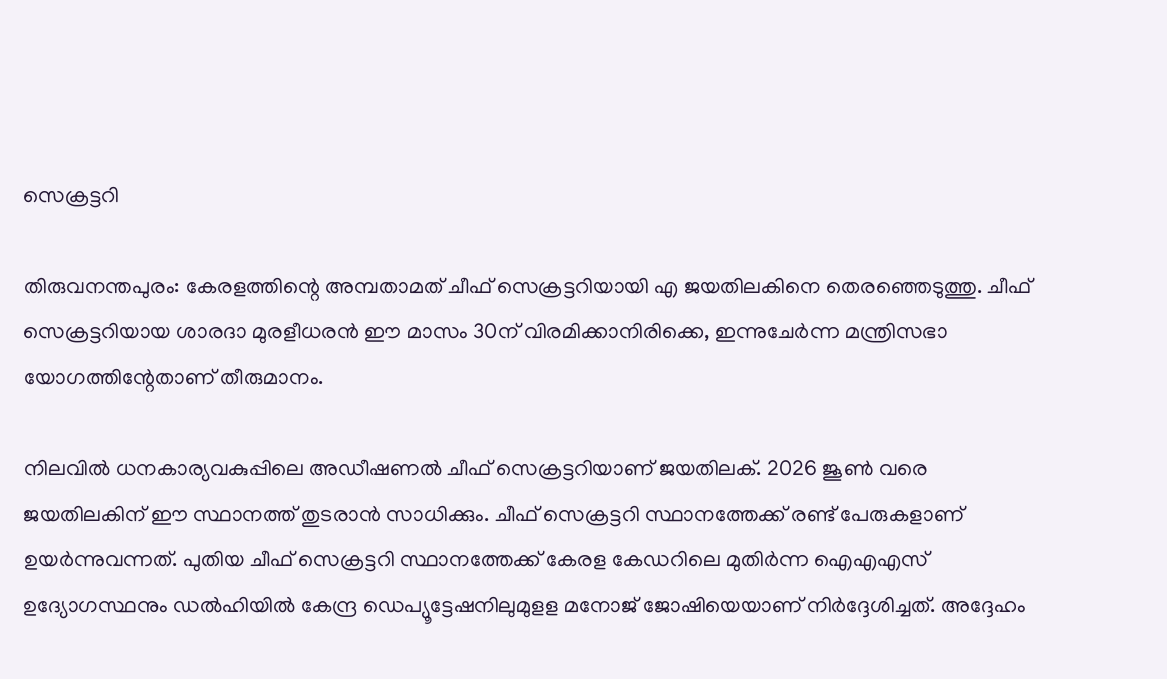സെക്രട്ടറി

തിരുവനന്തപുരം: കേരളത്തിന്റെ അമ്പതാമത് ചീഫ് സെക്രട്ടറിയായി എ ജയതിലകിനെ തെരഞ്ഞെടുത്തു. ചീഫ് സെക്രട്ടറിയായ ശാരദാ മുരളീധരന്‍ ഈ മാസം 30ന് വിരമിക്കാനിരിക്കെ, ഇന്നുചേര്‍ന്ന മന്ത്രിസഭാ യോഗത്തിന്റേതാണ് തീരുമാനം.

നിലവില്‍ ധനകാര്യവകുപ്പിലെ അഡീഷണല്‍ ചീഫ് സെക്രട്ടറിയാണ് ജയതിലക്. 2026 ജൂണ്‍ വരെ ജയതിലകിന് ഈ സ്ഥാനത്ത് തുടരാന്‍ സാധിക്കും. ചീഫ് സെക്രട്ടറി സ്ഥാനത്തേക്ക് രണ്ട് പേരുകളാണ് ഉയര്‍ന്നുവന്നത്. പുതിയ ചീഫ് സെക്രട്ടറി സ്ഥാനത്തേക്ക് കേരള കേഡറിലെ മുതിര്‍ന്ന ഐഎഎസ് ഉദ്യോഗസ്ഥനും ഡല്‍ഹിയില്‍ കേന്ദ്ര ഡെപ്യൂട്ടേഷനിലുമുളള മനോജ് ജോഷിയെയാണ് നിര്‍ദ്ദേശിച്ചത്. അദ്ദേഹം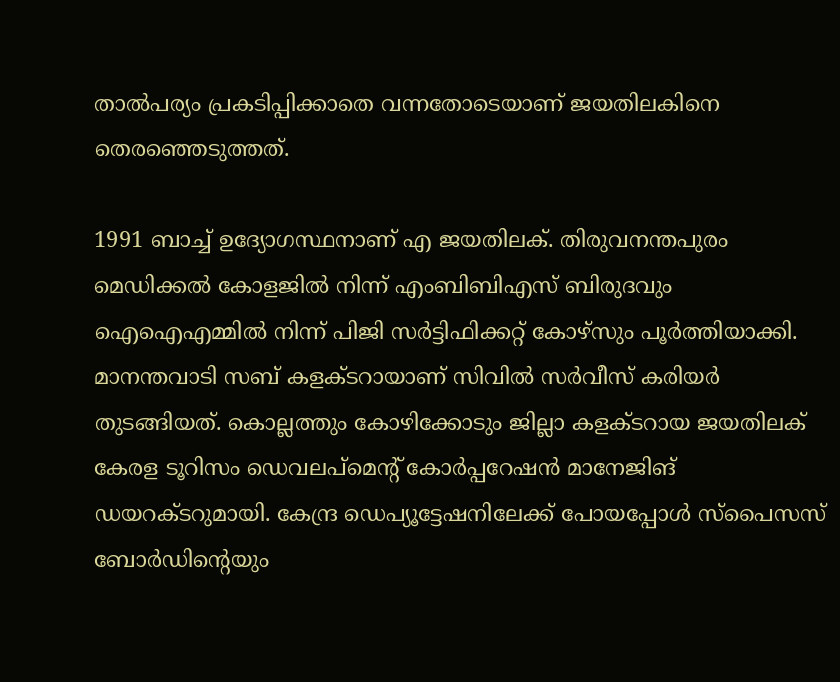താല്‍പര്യം പ്രകടിപ്പിക്കാതെ വന്നതോടെയാണ് ജയതിലകിനെ തെരഞ്ഞെടുത്തത്.

1991 ബാച്ച് ഉദ്യോഗസ്ഥനാണ് എ ജയതിലക്. തിരുവനന്തപുരം മെഡിക്കല്‍ കോളജില്‍ നിന്ന് എംബിബിഎസ് ബിരുദവും ഐഐഎമ്മില്‍ നിന്ന് പിജി സര്‍ട്ടിഫിക്കറ്റ് കോഴ്സും പൂര്‍ത്തിയാക്കി. മാനന്തവാടി സബ് കളക്ടറായാണ് സിവില്‍ സര്‍വീസ് കരിയര്‍ തുടങ്ങിയത്. കൊല്ലത്തും കോഴിക്കോടും ജില്ലാ കളക്ടറായ ജയതിലക് കേരള ടൂറിസം ഡെവലപ്മെന്റ് കോര്‍പ്പറേഷന്‍ മാനേജിങ് ഡയറക്ടറുമായി. കേന്ദ്ര ഡെപ്യൂട്ടേഷനിലേക്ക് പോയപ്പോള്‍ സ്പൈസസ് ബോര്‍ഡിന്റെയും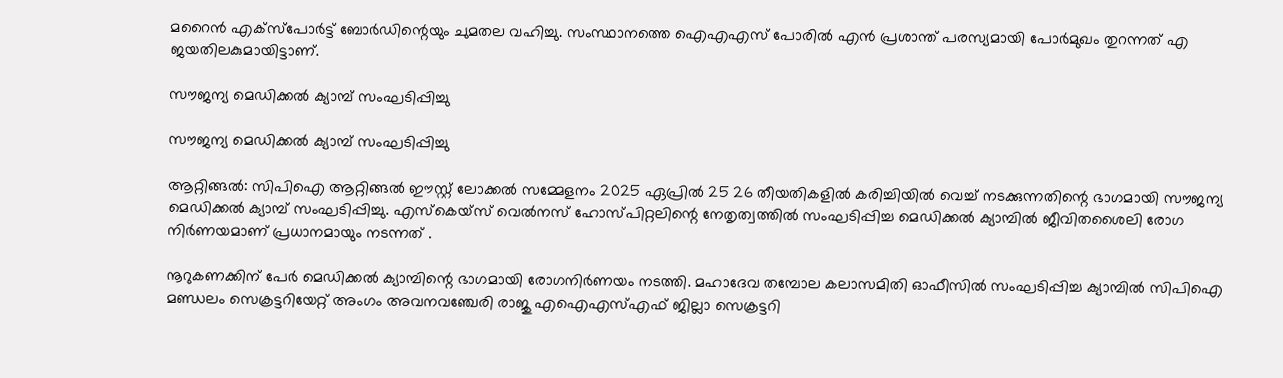മറൈന്‍ എക്സ്പോര്‍ട്ട് ബോര്‍ഡിന്റെയും ചുമതല വഹിച്ചു. സംസ്ഥാനത്തെ ഐഎഎസ് പോരില്‍ എന്‍ പ്രശാന്ത് പരസ്യമായി പോര്‍മുഖം തുറന്നത് എ ജയതിലകുമായിട്ടാണ്.

സൗജന്യ മെഡിക്കൽ ക്യാമ്പ് സംഘടിപ്പിച്ചു

സൗജന്യ മെഡിക്കൽ ക്യാമ്പ് സംഘടിപ്പിച്ചു

ആറ്റിങ്ങൽ: സിപിഐ ആറ്റിങ്ങൽ ഈസ്റ്റ് ലോക്കൽ സമ്മേളനം 2025 ഏപ്രിൽ 25 26 തീയതികളിൽ കരിച്ചിയിൽ വെച്ച് നടക്കുന്നതിന്റെ ഭാഗമായി സൗജന്യ മെഡിക്കൽ ക്യാമ്പ് സംഘടിപ്പിച്ചു. എസ്കെയ്സ് വെൽനസ് ഹോസ്പിറ്റലിന്റെ നേതൃത്വത്തിൽ സംഘടിപ്പിച്ച മെഡിക്കൽ ക്യാമ്പിൽ ജീവിതശൈലി രോഗ നിർണയമാണ് പ്രധാനമായും നടന്നത് .

നൂറുകണക്കിന് പേർ മെഡിക്കൽ ക്യാമ്പിന്റെ ഭാഗമായി രോഗനിർണയം നടത്തി. മഹാദേവ തമ്പോല കലാസമിതി ഓഫീസിൽ സംഘടിപ്പിച്ച ക്യാമ്പിൽ സിപിഐ മണ്ഡലം സെക്രട്ടറിയേറ്റ് അംഗം അവനവഞ്ചേരി രാജു എഐഎസ്എഫ് ജില്ലാ സെക്രട്ടറി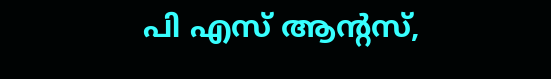പി എസ് ആന്റസ്,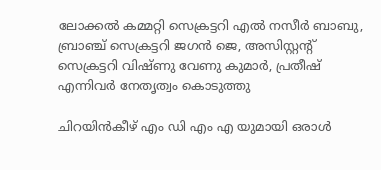ലോക്കൽ കമ്മറ്റി സെക്രട്ടറി എല്‍ നസീർ ബാബു, ബ്രാഞ്ച് സെക്രട്ടറി ജഗൻ ജെ, അസിസ്റ്റന്റ് സെക്രട്ടറി വിഷ്ണു വേണു കുമാർ, പ്രതീഷ് എന്നിവർ നേതൃത്വം കൊടുത്തു

ചിറയിൻകീഴ് എം ഡി എം എ യുമായി ഒരാൾ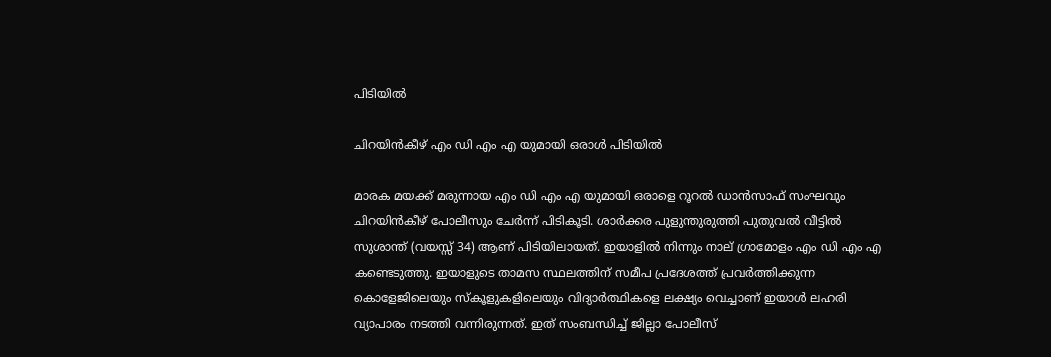പിടിയിൽ

ചിറയിൻകീഴ് എം ഡി എം എ യുമായി ഒരാൾ പിടിയിൽ

മാരക മയക്ക് മരുന്നായ എം ഡി എം എ യുമായി ഒരാളെ റൂറൽ ഡാൻസാഫ് സംഘവും ചിറയിൻകീഴ് പോലീസും ചേർന്ന് പിടികൂടി. ശാർക്കര പുളുന്തുരുത്തി പുതുവൽ വീട്ടിൽ സുശാന്ത് (വയസ്സ് 34) ആണ് പിടിയിലായത്. ഇയാളിൽ നിന്നും നാല് ഗ്രാമോളം എം ഡി എം എ കണ്ടെടുത്തു. ഇയാളുടെ താമസ സ്ഥലത്തിന് സമീപ പ്രദേശത്ത് പ്രവർത്തിക്കുന്ന കൊളേജിലെയും സ്‌കൂളുകളിലെയും വിദ്യാർത്ഥികളെ ലക്ഷ്യം വെച്ചാണ് ഇയാൾ ലഹരി വ്യാപാരം നടത്തി വന്നിരുന്നത്. ഇത് സംബന്ധിച്ച് ജില്ലാ പോലീസ്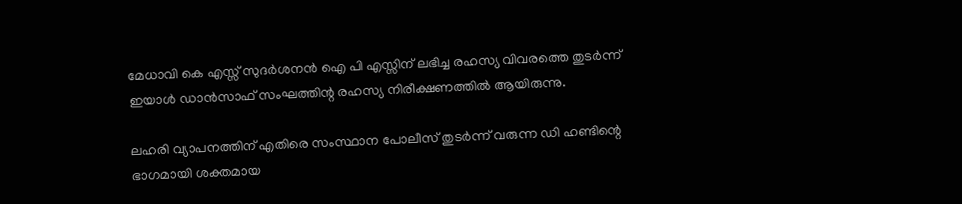മേധാവി കെ എസ്സ് സുദർശനൻ ഐ പി എസ്സിന് ലഭിച്ച രഹസ്യ വിവരത്തെ തുടർന്ന് ഇയാൾ ഡാൻസാഫ് സംഘത്തിന്റ രഹസ്യ നിരീക്ഷണത്തിൽ ആയിരുന്നു.

ലഹരി വ്യാപനത്തിന് എതിരെ സംസ്ഥാന പോലീസ് തുടർന്ന് വരുന്ന ഡി ഹണ്ടിന്റെ ഭാഗമായി ശക്തമായ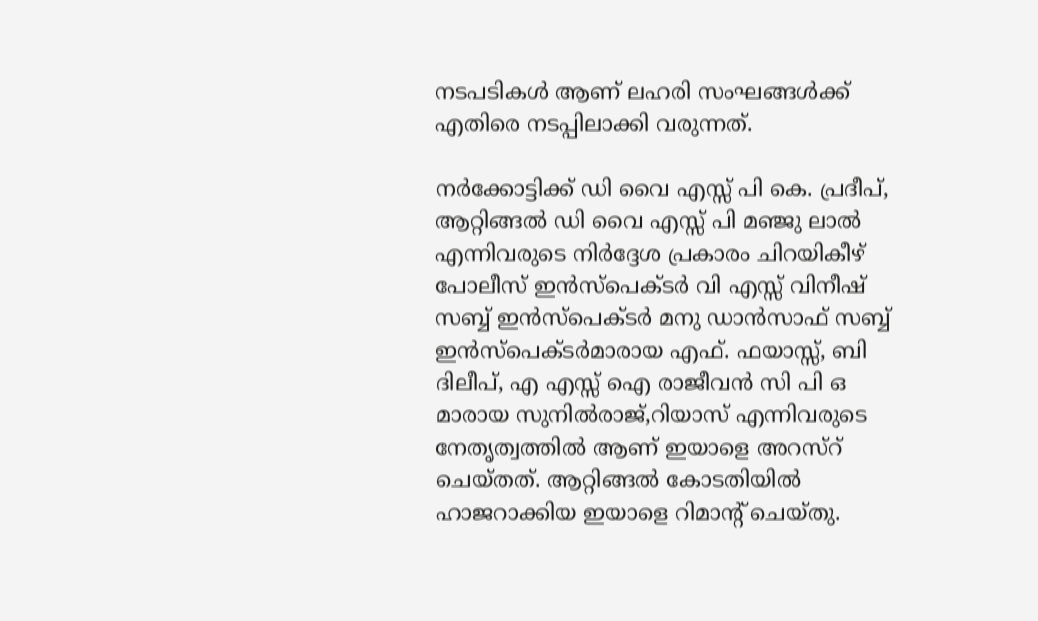നടപടികൾ ആണ് ലഹരി സംഘങ്ങൾക്ക് എതിരെ നടപ്പിലാക്കി വരുന്നത്.

നർക്കോട്ടിക്ക് ഡി വൈ എസ്സ് പി കെ. പ്രദീപ്, ആറ്റിങ്ങൽ ഡി വൈ എസ്സ് പി മഞ്ജു ലാൽ എന്നിവരുടെ നിർദ്ദേശ പ്രകാരം ചിറയികീഴ് പോലീസ് ഇൻസ്‌പെക്ടർ വി എസ്സ് വിനീഷ് സബ്ബ് ഇൻസ്‌പെക്ടർ മനു ഡാൻസാഫ് സബ്ബ് ഇൻസ്‌പെക്ടർമാരായ എഫ്. ഫയാസ്സ്, ബി ദിലീപ്, എ എസ്സ് ഐ രാജീവൻ സി പി ഒ മാരായ സുനിൽരാജ്,റിയാസ് എന്നിവരുടെ നേതൃത്വത്തിൽ ആണ് ഇയാളെ അറസ്റ് ചെയ്തത്. ആറ്റിങ്ങൽ കോടതിയിൽ ഹാജറാക്കിയ ഇയാളെ റിമാന്റ് ചെയ്തു.